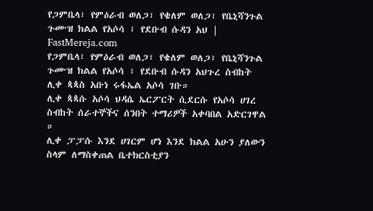የጋምቤላ፣ የምዕራብ ወለጋ፣ የቄለም ወለጋ፣ የቤኒሻንጉል ጉሙዝ ክልል የአሶሳ ፣ የደቡብ ሱዳን አህ | FastMereja.com
የጋምቤላ፣ የምዕራብ ወለጋ፣ የቄለም ወለጋ፣ የቤኒሻንጉል ጉሙዝ ክልል የአሶሳ ፣ የደቡብ ሱዳን አህጉረ ስብከት ሊቀ ጳጳስ አቡነ ሩፋኤል አሶሳ ገቡ።
ሊቀ ጳጳሱ አሶሳ ህዳሴ ኤርፖርት ሲደርሱ የአሶሳ ሀገረ ስብከት ሰራተኞችና ሰንበት ተማሪዎች አቀባበል አድርገዋል ።
ሊቀ ፓፓሱ እንደ ሀገርም ሆነ እንደ ክልል አሁን ያለውን ስላም ለማስቀጠል ቤተክርስቲያን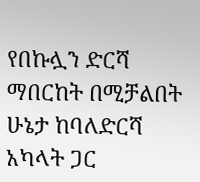የበኩሏን ድርሻ ማበርከት በሚቻልበት ሁኔታ ከባለድርሻ አካላት ጋር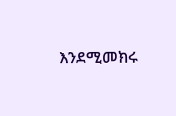እንደሚመክሩ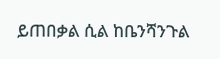ይጠበቃል ሲል ከቤንሻንጉል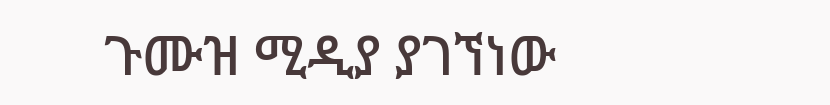ጉሙዝ ሚዲያ ያገኘነው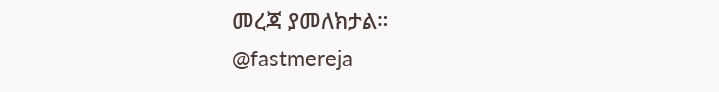መረጃ ያመለክታል።
@fastmereja